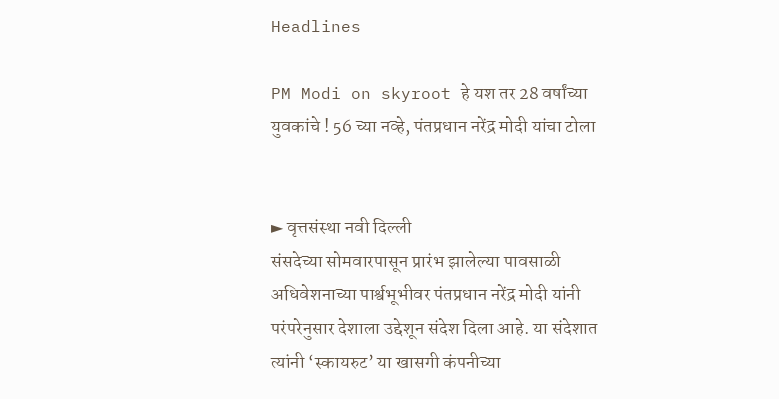Headlines

PM Modi on skyroot हे यश तर 28 वर्षांच्या युवकांचे ! 56 च्या नव्हे, पंतप्रधान नरेंद्र मोदी यांचा टोला


► वृत्तसंस्था नवी दिल्ली
संसदेच्या सोमवारपासून प्रारंभ झालेल्या पावसाळी अधिवेशनाच्या पार्श्वभूभीवर पंतप्रधान नरेंद्र मोदी यांनी परंपरेनुसार देशाला उद्देशून संदेश दिला आहे. या संदेशात त्यांनी ‘स्कायरुट’ या खासगी कंपनीच्या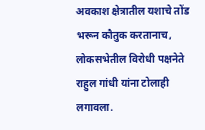अवकाश क्षेत्रातील यशाचे तोंड भरून कौतुक करतानाच, लोकसभेतील विरोधी पक्षनेते राहुल गांधी यांना टोलाही लगावला.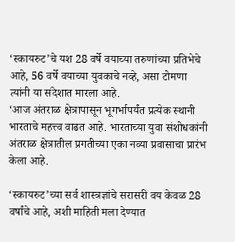‘स्कायरुट’चे यश 28 वर्षे वयाच्या तरुणांच्या प्रतिभेचे आहे, 56 वर्षे वयाच्या युवकाचे नव्हे, असा टोमणा त्यांनी या संदेशात मारला आहे.
‘आज अंतराळ क्षेत्रापासून भूगर्भापर्यंत प्रत्येक स्थानी भारताचे महत्त्व वाढत आहे. भारताच्या युवा संशोधकांनी अंतराळ क्षेत्रातील प्रगतीच्या एका नव्या प्रवासाचा प्रारंभ केला आहे.

‘स्कायरुट’च्या सर्व शास्त्रज्ञांचे सरासरी वय केवळ 28 वर्षांचे आहे, अशी माहिती मला देण्यात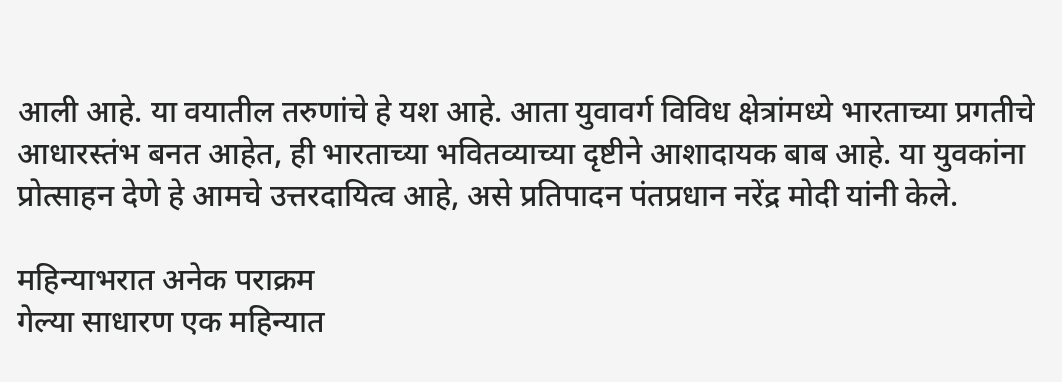आली आहे. या वयातील तरुणांचे हे यश आहे. आता युवावर्ग विविध क्षेत्रांमध्ये भारताच्या प्रगतीचे आधारस्तंभ बनत आहेत, ही भारताच्या भवितव्याच्या दृष्टीने आशादायक बाब आहे. या युवकांना प्रोत्साहन देणे हे आमचे उत्तरदायित्व आहे, असे प्रतिपादन पंतप्रधान नरेंद्र मोदी यांनी केले.

महिन्याभरात अनेक पराक्रम
गेल्या साधारण एक महिन्यात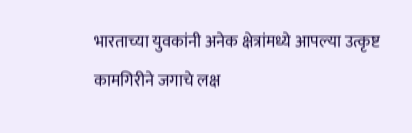भारताच्या युवकांनी अनेक क्षेत्रांमध्ये आपल्या उत्कृष्ट कामगिरीने जगाचे लक्ष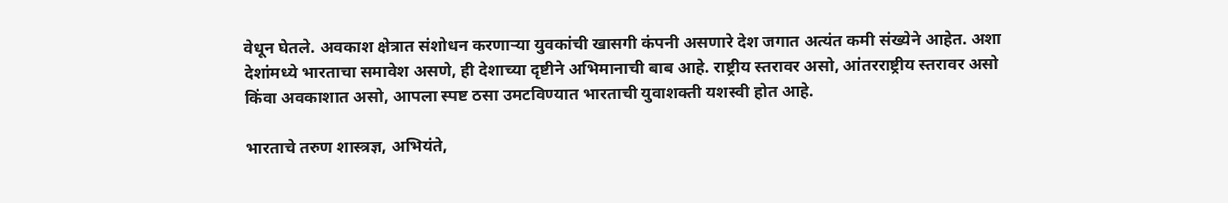वेधून घेतले. अवकाश क्षेत्रात संशोधन करणाऱ्या युवकांची खासगी कंपनी असणारे देश जगात अत्यंत कमी संख्येने आहेत. अशा देशांमध्ये भारताचा समावेश असणे, ही देशाच्या दृष्टीने अभिमानाची बाब आहे. राष्ट्रीय स्तरावर असो, आंतरराष्ट्रीय स्तरावर असो किंवा अवकाशात असो, आपला स्पष्ट ठसा उमटविण्यात भारताची युवाशक्ती यशस्वी होत आहे.

भारताचे तरुण शास्त्रज्ञ, अभियंते,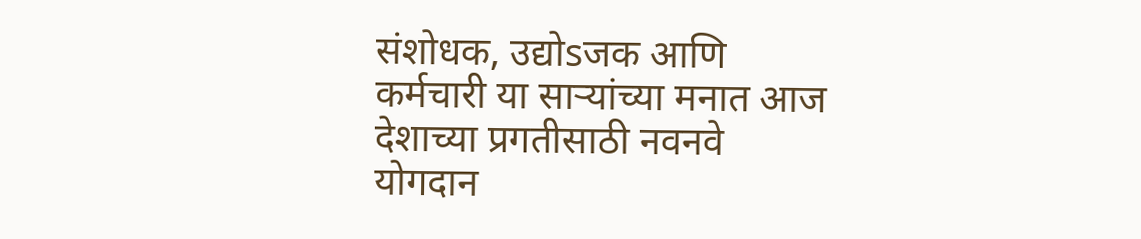संशोधक, उद्योsजक आणि कर्मचारी या साऱ्यांच्या मनात आज देशाच्या प्रगतीसाठी नवनवे योगदान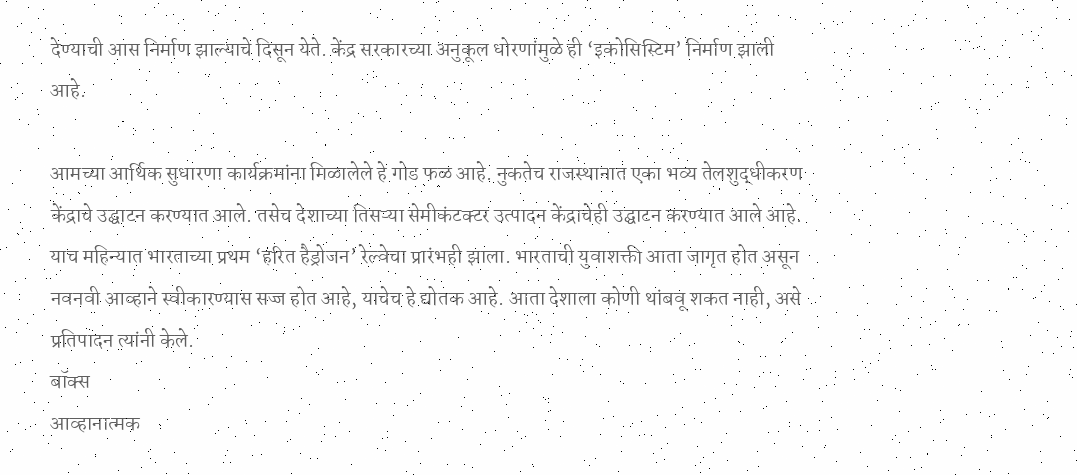देण्याची आस निर्माण झाल्याचे दिसून येते. केंद्र सरकारच्या अनुकूल धोरणांमुळे ही ‘इकोसिस्टिम’ निर्माण झाली आहे.

आमच्या आर्थिक सुधारणा कार्यक्रमांना मिळालेले हे गोड फळ आहे. नुकतेच राजस्थानात एका भव्य तेलशुद्धीकरण केंद्राचे उद्घाटन करण्यात आले. तसेच देशाच्या तिसऱ्या सेमीकंटक्टर उत्पादन केंद्राचेही उद्घाटन करण्यात आले आहे. याच महिन्यात भारताच्या प्रथम ‘हरित हैड्रोजन’ रेल्वेचा प्रारंभही झाला. भारताची युवाशक्ती आता जागृत होत असून नवनवी आव्हाने स्वीकारण्यास सज्ज होत आहे, याचेच हे द्योतक आहे. आता देशाला कोणी थांबवू शकत नाही, असे प्रतिपादन त्यांनी केले.
बॉक्स
आव्हानात्मक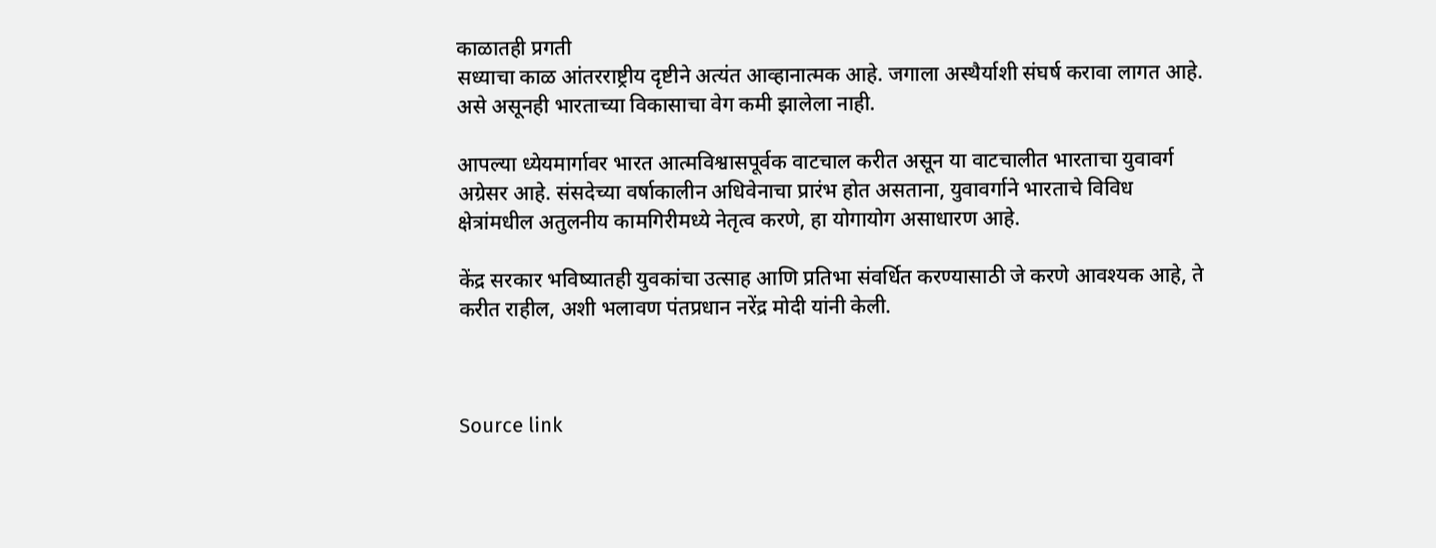काळातही प्रगती
सध्याचा काळ आंतरराष्ट्रीय दृष्टीने अत्यंत आव्हानात्मक आहे. जगाला अस्थैर्याशी संघर्ष करावा लागत आहे. असे असूनही भारताच्या विकासाचा वेग कमी झालेला नाही.

आपल्या ध्येयमार्गावर भारत आत्मविश्वासपूर्वक वाटचाल करीत असून या वाटचालीत भारताचा युवावर्ग अग्रेसर आहे. संसदेच्या वर्षाकालीन अधिवेनाचा प्रारंभ होत असताना, युवावर्गाने भारताचे विविध क्षेत्रांमधील अतुलनीय कामगिरीमध्ये नेतृत्व करणे, हा योगायोग असाधारण आहे.

केंद्र सरकार भविष्यातही युवकांचा उत्साह आणि प्रतिभा संवर्धित करण्यासाठी जे करणे आवश्यक आहे, ते करीत राहील, अशी भलावण पंतप्रधान नरेंद्र मोदी यांनी केली.



Source link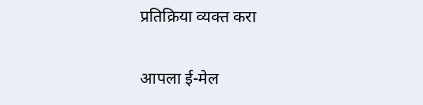प्रतिक्रिया व्यक्त करा

आपला ई-मेल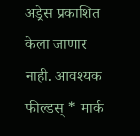अड्रेस प्रकाशित केला जाणार नाही. आवश्यक फील्डस् * मार्क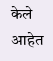केले आहेत